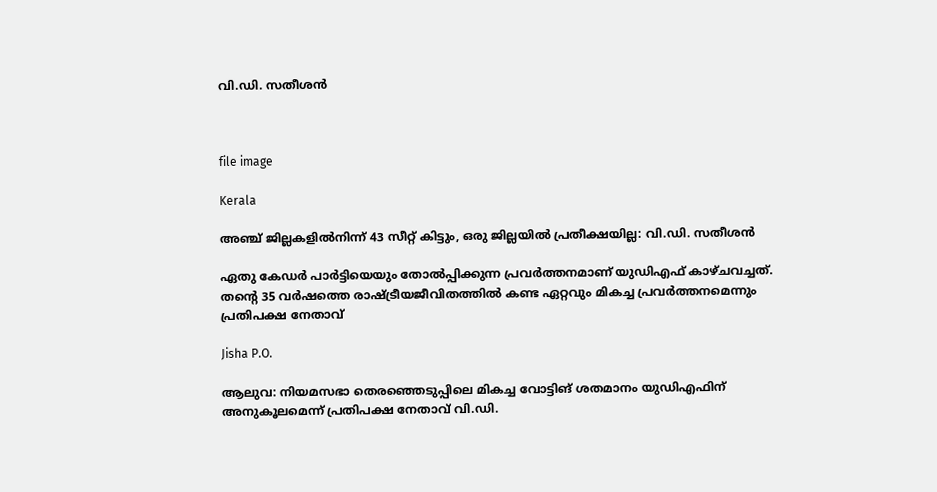വി.ഡി. സതീശൻ



file image

Kerala

അഞ്ച് ജില്ലകളിൽനിന്ന് 43 സീറ്റ് കിട്ടും, ഒരു ജില്ലയിൽ പ്രതീക്ഷയില്ല: വി.ഡി. സതീശൻ

ഏതു കേഡർ പാർട്ടിയെയും തോൽപ്പിക്കുന്ന പ്രവർത്തനമാണ് യുഡിഎഫ് കാഴ്ചവച്ചത്. തന്‍റെ 35 വർഷത്തെ രാഷ്ട്രീയജീവിതത്തിൽ കണ്ട ഏറ്റവും മികച്ച പ്രവർത്തനമെന്നും പ്രതിപക്ഷ നേതാവ്

Jisha P.O.

ആലുവ: നിയമസഭാ തെരഞ്ഞെടുപ്പിലെ മികച്ച വോട്ടിങ് ശതമാനം യുഡിഎഫിന് അനുകൂലമെന്ന് പ്രതിപക്ഷ നേതാവ് വി.ഡി.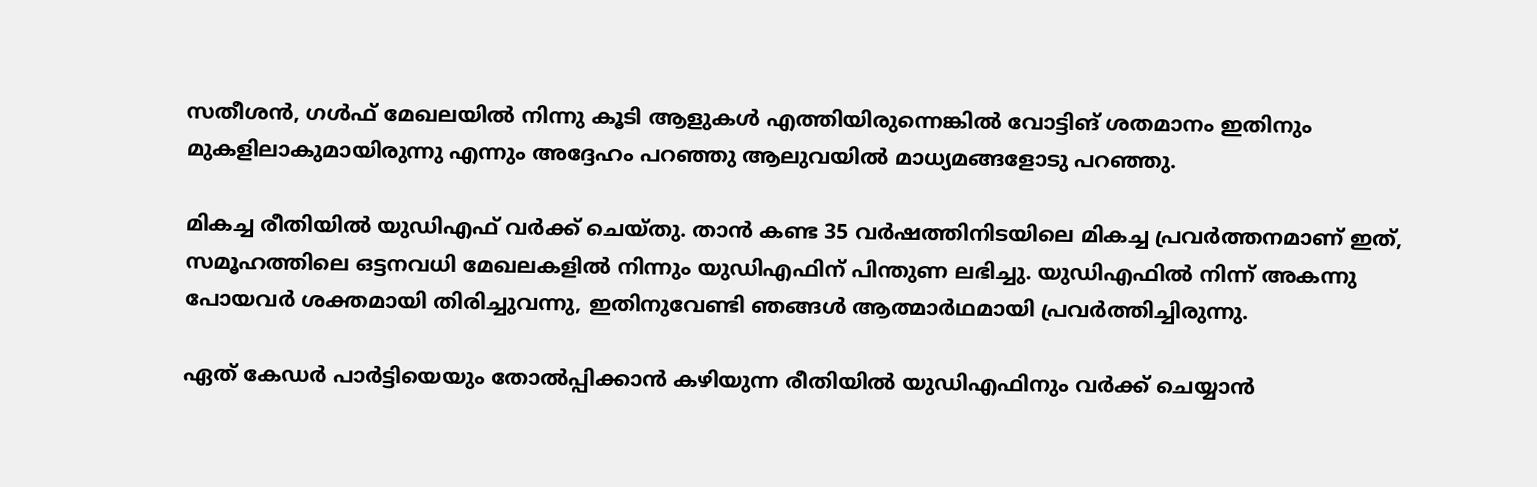സതീശൻ, ഗൾഫ് മേഖലയിൽ നിന്നു കൂടി ആളുകൾ എത്തിയിരുന്നെങ്കിൽ വോട്ടിങ് ശതമാനം ഇതിനും മുകളിലാകുമായിരുന്നു എന്നും അദ്ദേഹം പറഞ്ഞു ആലുവയിൽ മാധ്യമങ്ങളോടു പറഞ്ഞു.

മികച്ച രീതിയിൽ യുഡിഎഫ് വർക്ക് ചെയ്തു. താൻ കണ്ട 35 വർഷത്തിനിടയിലെ മികച്ച പ്രവർത്തനമാണ് ഇത്, സമൂഹത്തിലെ ഒട്ടനവധി മേഖലകളിൽ നിന്നും യുഡിഎഫിന് പിന്തുണ ലഭിച്ചു. യുഡിഎഫിൽ നിന്ന് അകന്നു പോയവർ ശക്തമായി തിരിച്ചുവന്നു, ഇതിനുവേണ്ടി ഞങ്ങൾ ആത്മാർഥമായി പ്രവർത്തിച്ചിരുന്നു.

ഏത് കേഡർ പാർട്ടിയെയും തോൽപ്പിക്കാൻ കഴിയുന്ന രീതിയിൽ യുഡിഎഫിനും വർക്ക് ചെയ്യാൻ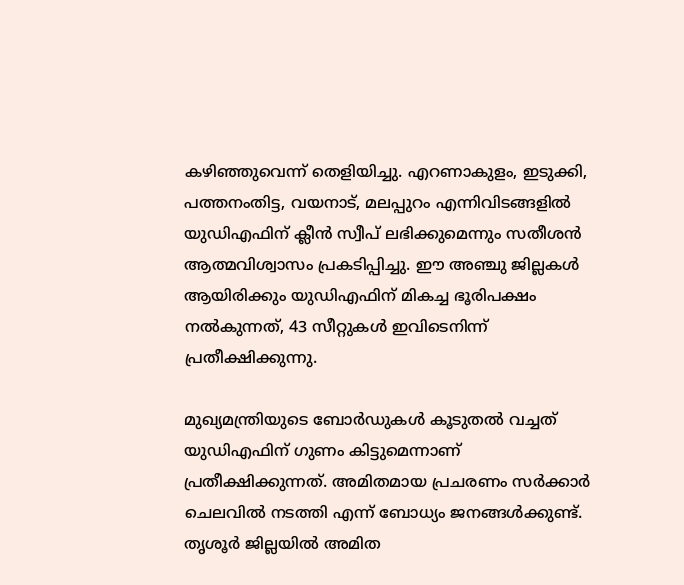കഴിഞ്ഞുവെന്ന് തെളിയിച്ചു. എറണാകുളം, ഇടുക്കി, പത്തനംതിട്ട, വയനാട്, മലപ്പുറം എന്നിവിടങ്ങളിൽ യുഡിഎഫിന് ക്ലീൻ സ്വീപ് ലഭിക്കുമെന്നും സതീശൻ ആത്മവിശ്വാസം പ്രകടിപ്പിച്ചു. ഈ അഞ്ചു ജില്ലകൾ ആയിരിക്കും യുഡിഎഫിന് മികച്ച ഭൂരിപക്ഷം നൽകുന്നത്, 43 സീറ്റുകൾ ഇവിടെനിന്ന് പ്രതീക്ഷിക്കുന്നു.

മുഖ്യമന്ത്രിയുടെ ബോർഡുകൾ കൂടുതൽ വച്ചത് യുഡിഎഫിന് ഗുണം കിട്ടുമെന്നാണ് പ്രതീക്ഷിക്കുന്നത്. അമിതമായ പ്രചരണം സർക്കാർ ചെലവിൽ നടത്തി എന്ന് ബോധ്യം ജനങ്ങൾക്കുണ്ട്. തൃശൂർ ജില്ലയിൽ അമിത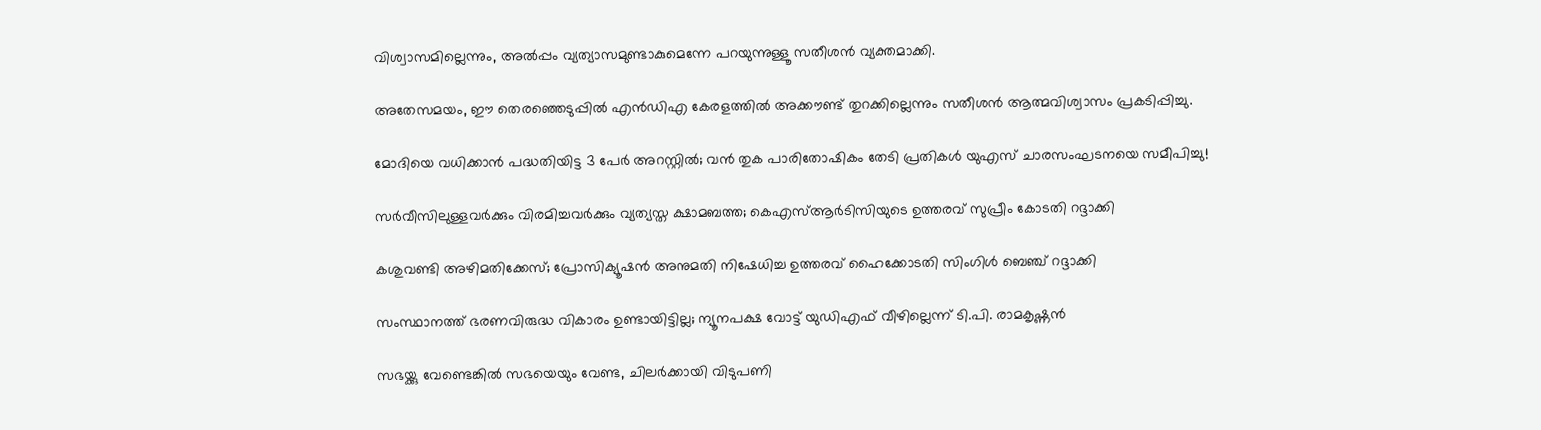വിശ്വാസമില്ലെന്നും, അൽപ്പം വ്യത്യാസമുണ്ടാകുമെന്നേ പറയുന്നുള്ളൂ സതീശൻ വ്യക്തമാക്കി.

അതേസമയം, ഈ തെരഞ്ഞെടുപ്പിൽ എൻഡിഎ കേരളത്തിൽ അക്കൗണ്ട് തുറക്കില്ലെന്നും സതീശൻ ആത്മവിശ്വാസം പ്രകടിപ്പിച്ചു.

മോദിയെ വധിക്കാൻ പദ്ധതിയിട്ട 3 പേർ അറസ്റ്റിൽ; വൻ തുക പാരിതോഷികം തേടി പ്രതികൾ യുഎസ് ചാരസംഘടനയെ സമീപിച്ചു!

സർവീസിലുള്ളവർക്കും വിരമിച്ചവർക്കും വ്യത്യസ്ത ക്ഷാമബത്ത; കെഎസ്ആർടിസിയുടെ ഉത്തരവ് സുപ്രീം കോടതി റദ്ദാക്കി

കശുവണ്ടി അഴിമതിക്കേസ്; പ്രോസിക്യൂഷൻ അനുമതി നിഷേധിച്ച ഉത്തരവ് ഹൈക്കോടതി സിംഗിൾ ബെഞ്ച് റദ്ദാക്കി

സംസ്ഥാനത്ത് ഭരണവിരുദ്ധ വികാരം ഉണ്ടായിട്ടില്ല; ന്യൂനപക്ഷ വോട്ട് യുഡിഎഫ് വീഴില്ലെന്ന് ടി.പി. രാമകൃഷ്ണൻ

സഭയ്ക്കു വേണ്ടെങ്കിൽ സഭയെയും വേണ്ട, ചിലർക്കായി വിടുപണി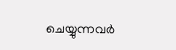ചെയ്യുന്നവർ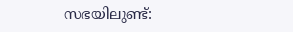സഭയിലുണ്ട്: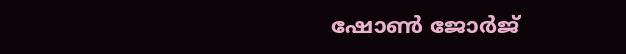ഷോൺ ജോർജ്